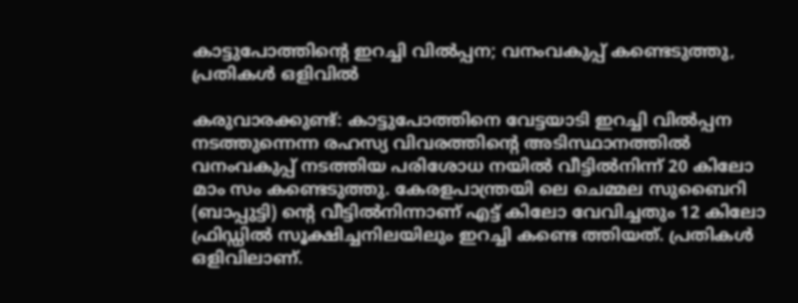കാട്ടുപോത്തിന്റെ ഇറച്ചി വില്‍പ്പന; വനംവകുപ്പ് കണ്ടെടുത്തു, പ്രതികള്‍ ഒളിവില്‍

കരുവാരക്കുണ്ട്: കാട്ടുപോത്തിനെ വേട്ടയാടി ഇറച്ചി വില്‍പ്പന നടത്തുന്നെന്ന രഹസ്യ വിവരത്തിന്റെ അടിസ്ഥാനത്തില്‍ വനംവകുപ്പ് നടത്തിയ പരിശോധ നയില്‍ വീട്ടില്‍നിന്ന് 20 കിലോ മാം സം കണ്ടെടുത്തു. കേരളപാന്ത്രയി ലെ ചെമ്മല സുബൈറി (ബാപ്പുട്ടി) ന്റെ വീട്ടില്‍നിന്നാണ് എട്ട് കിലോ വേവിച്ചതും 12 കിലോ ഫ്രിഡ്ഡില്‍ സൂക്ഷിച്ചനിലയിലും ഇറച്ചി കണ്ടെ ത്തിയത്. പ്രതികള്‍ ഒളിവിലാണ്.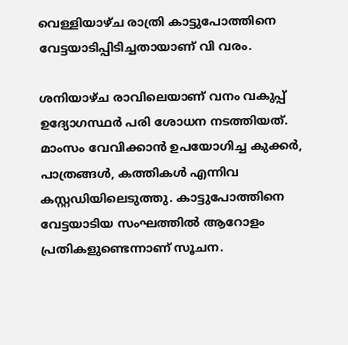വെള്ളിയാഴ്ച രാത്രി കാട്ടുപോത്തിനെ വേട്ടയാടിപ്പിടിച്ചതായാണ് വി വരം.

ശനിയാഴ്ച രാവിലെയാണ് വനം വകുപ്പ് ഉദ്യോഗസ്ഥര്‍ പരി ശോധന നടത്തിയത്. മാംസം വേവിക്കാന്‍ ഉപയോഗിച്ച കുക്കര്‍, പാത്രങ്ങള്‍, കത്തികള്‍ എന്നിവ കസ്റ്റഡിയിലെടുത്തു. കാട്ടുപോത്തിനെ വേട്ടയാടിയ സംഘത്തില്‍ ആറോളം പ്രതികളുണ്ടെന്നാണ് സൂചന.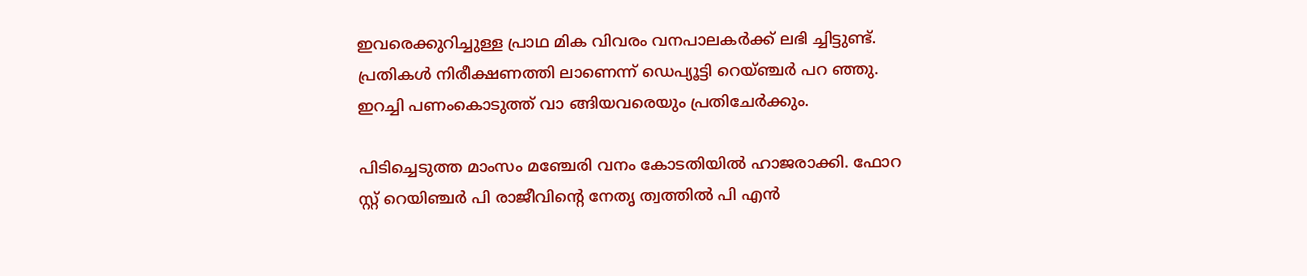ഇവരെക്കുറിച്ചുള്ള പ്രാഥ മിക വിവരം വനപാലകര്‍ക്ക് ലഭി ച്ചിട്ടുണ്ട്. പ്രതികള്‍ നിരീക്ഷണത്തി ലാണെന്ന് ഡെപ്യൂട്ടി റെയ്ഞ്ചര്‍ പറ ഞ്ഞു. ഇറച്ചി പണംകൊടുത്ത് വാ ങ്ങിയവരെയും പ്രതിചേര്‍ക്കും.

പിടിച്ചെടുത്ത മാംസം മഞ്ചേരി വനം കോടതിയില്‍ ഹാജരാക്കി. ഫോറ സ്റ്റ് റെയിഞ്ചര്‍ പി രാജീവിന്റെ നേതൃ ത്വത്തില്‍ പി എന്‍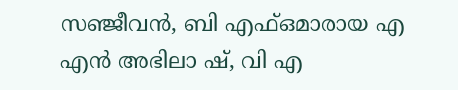സഞ്ജീവന്‍, ബി എഫ്ഒമാരായ എ എന്‍ അഭിലാ ഷ്, വി എ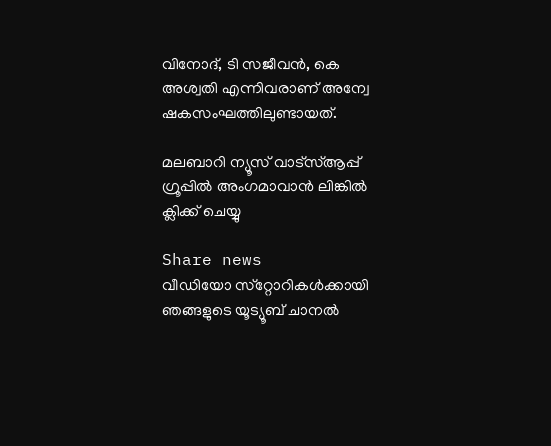വിനോദ്, ടി സജീവന്‍, കെ അശ്വതി എന്നിവരാണ് അന്വേ ഷകസംഘത്തിലുണ്ടായത്.

മലബാറി ന്യൂസ് വാട്‌സ്ആപ്പ് ഗ്രൂപ്പില്‍ അംഗമാവാന്‍ ലിങ്കില്‍ ക്ലിക്ക് ചെയ്യു

Share news
വീഡിയോ സ്‌റ്റോറികള്‍ക്കായി ഞങ്ങളുടെ യൂട്യൂബ് ചാനല്‍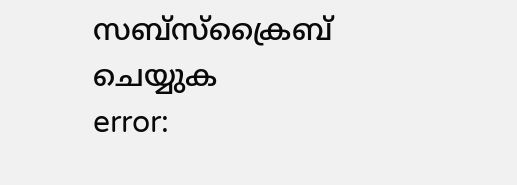സബ്‌സ്‌ക്രൈബ് ചെയ്യുക
error: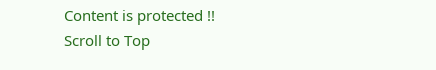Content is protected !!
Scroll to Top